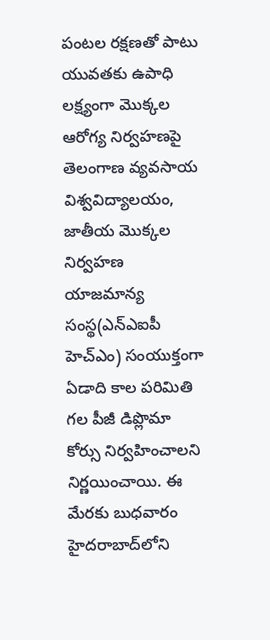పంటల రక్షణతో పాటు యువతకు ఉపాధి లక్ష్యంగా మొక్కల ఆరోగ్య నిర్వహణపై తెలంగాణ వ్యవసాయ విశ్వవిద్యాలయం, జాతీయ మొక్కల నిర్వహణ యాజమాన్య సంస్థ(ఎన్‌ఎఐపీ హెచ్‌ఎం) సంయుక్తంగా ఏడాది కాల పరిమితి గల పీజీ డిప్లొమా కోర్సు నిర్వహించాలని నిర్ణయించాయి. ఈ మేరకు బుధవారం హైదరాబాద్‌లోని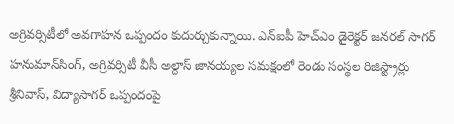అగ్రివర్సిటీలో అవగాహన ఒప్పందం కుదుర్చుకున్నాయి. ఎన్‌ఐపీ హెచ్‌ఎం డైరెక్టర్‌ జనరల్‌ సాగర్‌ హనుమాన్‌సింగ్‌, అగ్రివర్సిటీ వీసీ అల్దాస్‌ జానయ్యల సమక్షంలో రెండు సంస్థల రిజిస్ట్రార్లు శ్రీనివాస్‌, విద్యాసాగర్‌ ఒప్పందంపై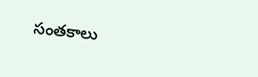సంతకాలు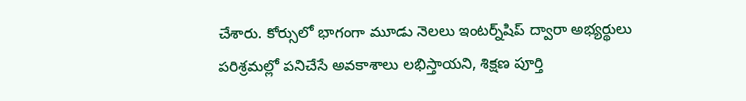చేశారు. కోర్సులో భాగంగా మూడు నెలలు ఇంటర్న్‌షిప్‌ ద్వారా అభ్యర్థులు పరిశ్రమల్లో పనిచేసే అవకాశాలు లభిస్తాయని, శిక్షణ పూర్తి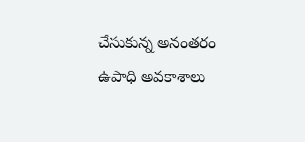చేసుకున్న అనంతరం ఉపాధి అవకాశాలు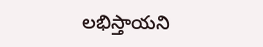లభిస్తాయని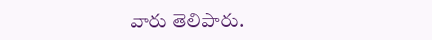వారు తెలిపారు.